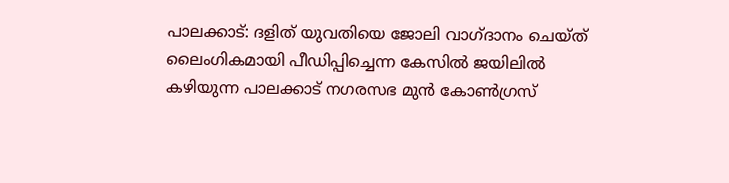പാലക്കാട്: ദളിത് യുവതിയെ ജോലി വാഗ്ദാനം ചെയ്ത് ലൈംഗികമായി പീഡിപ്പിച്ചെന്ന കേസിൽ ജയിലിൽ കഴിയുന്ന പാലക്കാട് നഗരസഭ മുൻ കോൺഗ്രസ്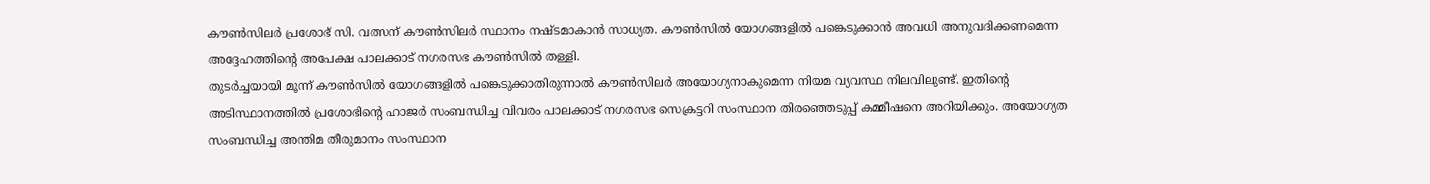കൗൺസിലർ പ്രശോഭ് സി. വത്സന് കൗൺസിലർ സ്ഥാനം നഷ്ടമാകാൻ സാധ്യത. കൗൺസിൽ യോഗങ്ങളിൽ പങ്കെടുക്കാൻ അവധി അനുവദിക്കണമെന്ന അദ്ദേഹത്തിന്റെ അപേക്ഷ പാലക്കാട് നഗരസഭ കൗൺസിൽ തള്ളി.
തുടർച്ചയായി മൂന്ന് കൗൺസിൽ യോഗങ്ങളിൽ പങ്കെടുക്കാതിരുന്നാൽ കൗൺസിലർ അയോഗ്യനാകുമെന്ന നിയമ വ്യവസ്ഥ നിലവിലുണ്ട്. ഇതിന്റെ അടിസ്ഥാനത്തിൽ പ്രശോഭിന്റെ ഹാജർ സംബന്ധിച്ച വിവരം പാലക്കാട് നഗരസഭ സെക്രട്ടറി സംസ്ഥാന തിരഞ്ഞെടുപ്പ് കമ്മീഷനെ അറിയിക്കും. അയോഗ്യത സംബന്ധിച്ച അന്തിമ തീരുമാനം സംസ്ഥാന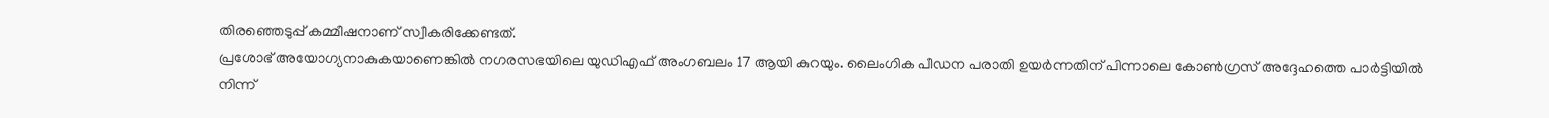തിരഞ്ഞെടുപ്പ് കമ്മീഷനാണ് സ്വീകരിക്കേണ്ടത്.
പ്രശോഭ് അയോഗ്യനാകുകയാണെങ്കിൽ നഗരസഭയിലെ യുഡിഎഫ് അംഗബലം 17 ആയി കുറയും. ലൈംഗിക പീഡന പരാതി ഉയർന്നതിന് പിന്നാലെ കോൺഗ്രസ് അദ്ദേഹത്തെ പാർട്ടിയിൽ നിന്ന്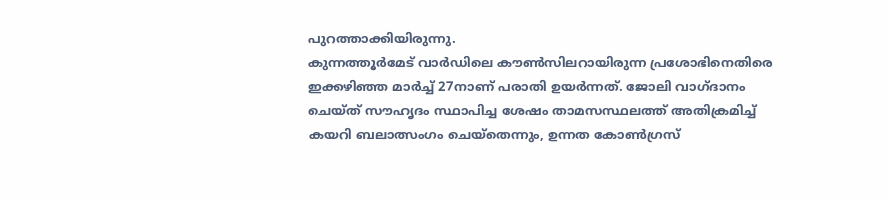പുറത്താക്കിയിരുന്നു.
കുന്നത്തൂർമേട് വാർഡിലെ കൗൺസിലറായിരുന്ന പ്രശോഭിനെതിരെ ഇക്കഴിഞ്ഞ മാർച്ച് 27നാണ് പരാതി ഉയർന്നത്. ജോലി വാഗ്ദാനം ചെയ്ത് സൗഹൃദം സ്ഥാപിച്ച ശേഷം താമസസ്ഥലത്ത് അതിക്രമിച്ച് കയറി ബലാത്സംഗം ചെയ്തെന്നും, ഉന്നത കോൺഗ്രസ്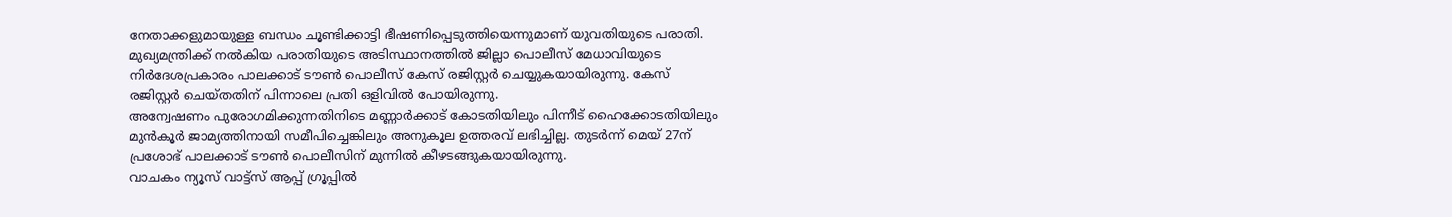നേതാക്കളുമായുള്ള ബന്ധം ചൂണ്ടിക്കാട്ടി ഭീഷണിപ്പെടുത്തിയെന്നുമാണ് യുവതിയുടെ പരാതി.
മുഖ്യമന്ത്രിക്ക് നൽകിയ പരാതിയുടെ അടിസ്ഥാനത്തിൽ ജില്ലാ പൊലീസ് മേധാവിയുടെ നിർദേശപ്രകാരം പാലക്കാട് ടൗൺ പൊലീസ് കേസ് രജിസ്റ്റർ ചെയ്യുകയായിരുന്നു. കേസ് രജിസ്റ്റർ ചെയ്തതിന് പിന്നാലെ പ്രതി ഒളിവിൽ പോയിരുന്നു.
അന്വേഷണം പുരോഗമിക്കുന്നതിനിടെ മണ്ണാർക്കാട് കോടതിയിലും പിന്നീട് ഹൈക്കോടതിയിലും മുൻകൂർ ജാമ്യത്തിനായി സമീപിച്ചെങ്കിലും അനുകൂല ഉത്തരവ് ലഭിച്ചില്ല. തുടർന്ന് മെയ് 27ന് പ്രശോഭ് പാലക്കാട് ടൗൺ പൊലീസിന് മുന്നിൽ കീഴടങ്ങുകയായിരുന്നു.
വാചകം ന്യൂസ് വാട്ട്സ് ആപ്പ് ഗ്രൂപ്പിൽ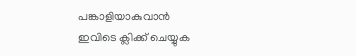പങ്കാളിയാകുവാൻ
ഇവിടെ ക്ലിക്ക് ചെയ്യുക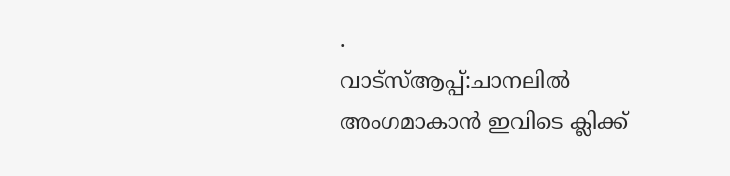.
വാട്സ്ആപ്പ്:ചാനലിൽ അംഗമാകാൻ ഇവിടെ ക്ലിക്ക്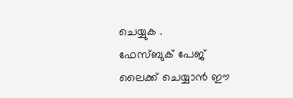ചെയ്യുക .
ഫേസ്ബുക് പേജ് ലൈക്ക് ചെയ്യാൻ ഈ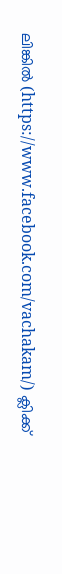ലിങ്കിൽ (https://www.facebook.com/vachakam/) ക്ലിക്ക്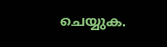ചെയ്യുക.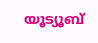യൂട്യൂബ്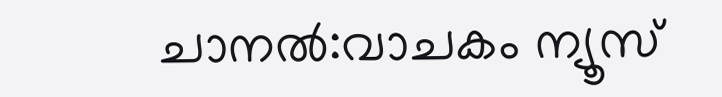ചാനൽ:വാചകം ന്യൂസ്